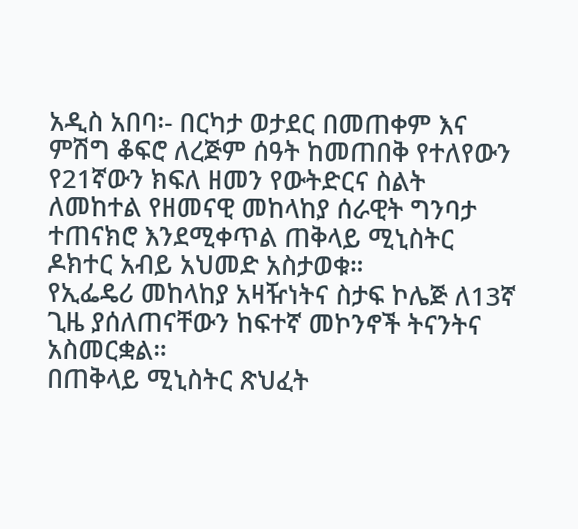አዲስ አበባ፡- በርካታ ወታደር በመጠቀም እና ምሽግ ቆፍሮ ለረጅም ሰዓት ከመጠበቅ የተለየውን የ21ኛውን ክፍለ ዘመን የውትድርና ስልት ለመከተል የዘመናዊ መከላከያ ሰራዊት ግንባታ ተጠናክሮ እንደሚቀጥል ጠቅላይ ሚኒስትር ዶክተር አብይ አህመድ አስታወቁ።
የኢፌዴሪ መከላከያ አዛዥነትና ስታፍ ኮሌጅ ለ13ኛ ጊዜ ያሰለጠናቸውን ከፍተኛ መኮንኖች ትናንትና አስመርቋል።
በጠቅላይ ሚኒስትር ጽህፈት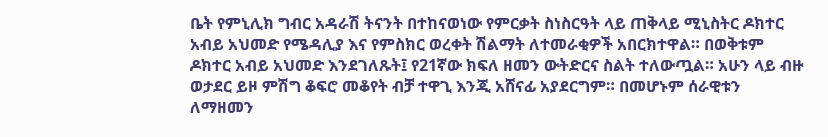ቤት የምኒሊክ ግብር አዳራሽ ትናንት በተከናወነው የምርቃት ስነስርዓት ላይ ጠቅላይ ሚኒስትር ዶክተር አብይ አህመድ የሜዳሊያ እና የምስክር ወረቀት ሽልማት ለተመራቂዎች አበርክተዋል። በወቅቱም ዶክተር አብይ አህመድ እንደገለጹት፤ የ21ኛው ክፍለ ዘመን ውትድርና ስልት ተለውጧል። አሁን ላይ ብዙ ወታደር ይዞ ምሽግ ቆፍሮ መቆየት ብቻ ተዋጊ እንጂ አሸናፊ አያደርግም። በመሆኑም ሰራዊቱን ለማዘመን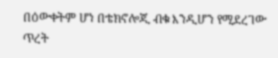በዕውቀትም ሆነ በቴክኖሎጂ ብቁ እንዲሆን የሚደረገው ጥረት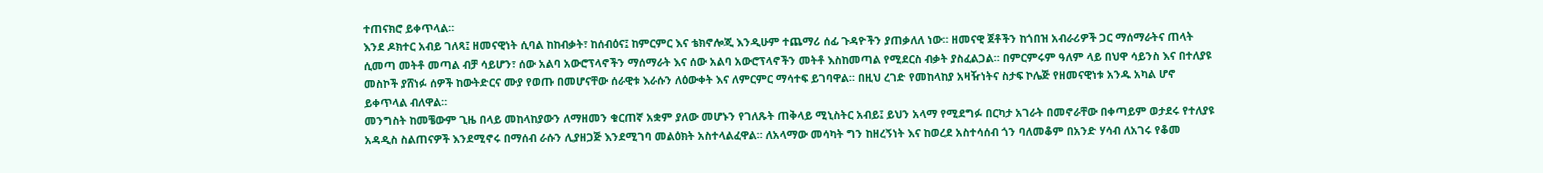ተጠናክሮ ይቀጥላል።
እንደ ዶክተር አብይ ገለጻ፤ ዘመናዊነት ሲባል ከከብቃት፣ ከሰብዕና፤ ከምርምር እና ቴክኖሎጂ እንዲሁም ተጨማሪ ሰፊ ጉዳዮችን ያጠቃለለ ነው። ዘመናዊ ጀቶችን ከጎበዝ አብራሪዎች ጋር ማሰማራትና ጠላት ሲመጣ መትቶ መጣል ብቻ ሳይሆን፣ ሰው አልባ አውሮፕላኖችን ማሰማራት እና ሰው አልባ አውሮፕላኖችን መትቶ እስከመጣል የሚደርስ ብቃት ያስፈልጋል። በምርምሩም ዓለም ላይ በህዋ ሳይንስ እና በተለያዩ መስኮች ያሸነፉ ሰዎች ከውትድርና ሙያ የወጡ በመሆናቸው ሰራዊቱ እራሱን ለዕውቀት እና ለምርምር ማሳተፍ ይገባዋል። በዚህ ረገድ የመከላከያ አዛዥነትና ስታፍ ኮሌጅ የዘመናዊነቱ አንዱ አካል ሆኖ ይቀጥላል ብለዋል።
መንግስት ከመቼውም ጊዜ በላይ መከላከያውን ለማዘመን ቁርጠኛ አቋም ያለው መሆኑን የገለጹት ጠቅላይ ሚኒስትር አብይ፤ ይህን አላማ የሚደግፉ በርካታ አገራት በመኖራቸው በቀጣይም ወታደሩ የተለያዩ አዳዲስ ስልጠናዎች እንደሚኖሩ በማሰብ ራሱን ሊያዘጋጅ እንደሚገባ መልዕክት አስተላልፈዋል። ለአላማው መሳካት ግን ከዘረኝነት እና ከወረደ አስተሳሰብ ጎን ባለመቆም በአንድ ሃሳብ ለአገሩ የቆመ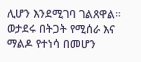ሊሆን እንደሚገባ ገልጸዋል። ወታደሩ በትጋት የሚሰራ እና ማልዶ የተነሳ በመሆን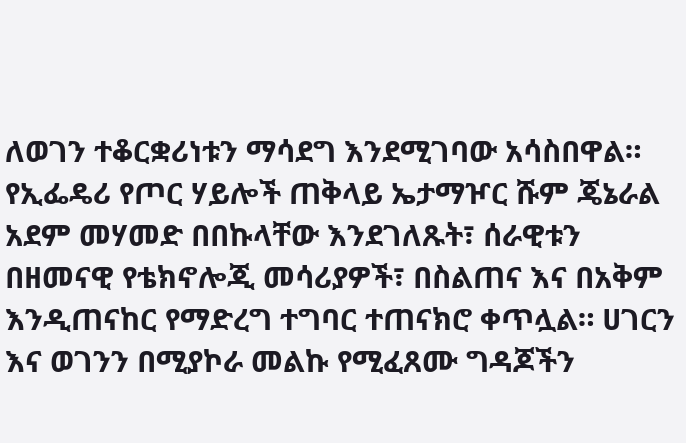ለወገን ተቆርቋሪነቱን ማሳደግ እንደሚገባው አሳስበዋል።
የኢፌዴሪ የጦር ሃይሎች ጠቅላይ ኤታማዦር ሹም ጄኔራል አደም መሃመድ በበኩላቸው እንደገለጹት፣ ሰራዊቱን በዘመናዊ የቴክኖሎጂ መሳሪያዎች፣ በስልጠና እና በአቅም እንዲጠናከር የማድረግ ተግባር ተጠናክሮ ቀጥሏል። ሀገርን እና ወገንን በሚያኮራ መልኩ የሚፈጸሙ ግዳጆችን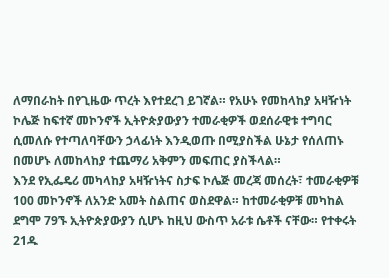ለማበራከት በየጊዜው ጥረት እየተደረገ ይገኛል። የአሁኑ የመከላከያ አዛዥነት ኮሌጅ ከፍተኛ መኮንኖች ኢትዮጵያውያን ተመራቂዎች ወደሰራዊቱ ተግባር ሲመለሱ የተጣለባቸውን ኃላፊነት እንዲወጡ በሚያስችል ሁኔታ የሰለጠኑ በመሆኑ ለመከላከያ ተጨማሪ አቅምን መፍጠር ያስችላል።
እንደ የኢፌዴሪ መካላከያ አዛዥነትና ስታፍ ኮሌጅ መረጃ መሰረት፣ ተመራቂዎቹ 100 መኮንኖች ለአንድ አመት ስልጠና ወስደዋል። ከተመራቂዎቹ መካከል ደግሞ 79ኙ ኢትዮጵያውያን ሲሆኑ ከዚህ ውስጥ አራቱ ሴቶች ናቸው። የተቀሩት 21ዱ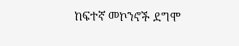ከፍተኛ መኮንኖች ደግሞ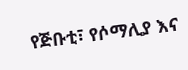የጅቡቲ፣ የሶማሊያ እና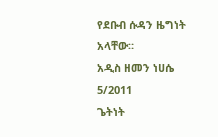የደቡብ ሱዳን ዜግነት አላቸው።
አዲስ ዘመን ነሀሴ 5/2011
ጌትነት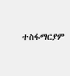ተስፋማርያም